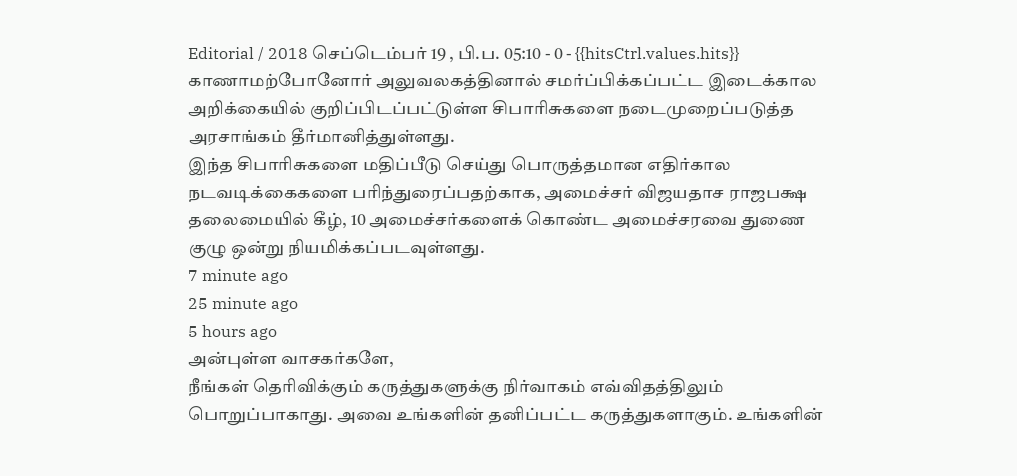Editorial / 2018 செப்டெம்பர் 19 , பி.ப. 05:10 - 0 - {{hitsCtrl.values.hits}}
காணாமற்போனோர் அலுவலகத்தினால் சமர்ப்பிக்கப்பட்ட இடைக்கால அறிக்கையில் குறிப்பிடப்பட்டுள்ள சிபாரிசுகளை நடைமுறைப்படுத்த அரசாங்கம் தீர்மானித்துள்ளது.
இந்த சிபாரிசுகளை மதிப்பீடு செய்து பொருத்தமான எதிர்கால நடவடிக்கைகளை பரிந்துரைப்பதற்காக, அமைச்சர் விஜயதாச ராஜபக்ஷ தலைமையில் கீழ், 10 அமைச்சர்களைக் கொண்ட அமைச்சரவை துணை குழு ஒன்று நியமிக்கப்படவுள்ளது.
7 minute ago
25 minute ago
5 hours ago
அன்புள்ள வாசகர்களே,
நீங்கள் தெரிவிக்கும் கருத்துகளுக்கு நிர்வாகம் எவ்விதத்திலும் பொறுப்பாகாது. அவை உங்களின் தனிப்பட்ட கருத்துகளாகும். உங்களின்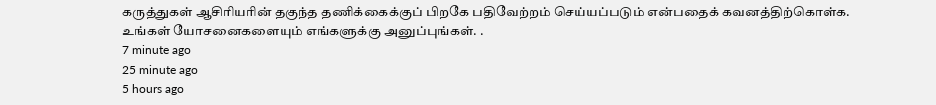கருத்துகள் ஆசிரியரின் தகுந்த தணிக்கைக்குப் பிறகே பதிவேற்றம் செய்யப்படும் என்பதைக் கவனத்திற்கொள்க. உங்கள் யோசனைகளையும் எங்களுக்கு அனுப்புங்கள். .
7 minute ago
25 minute ago
5 hours ago